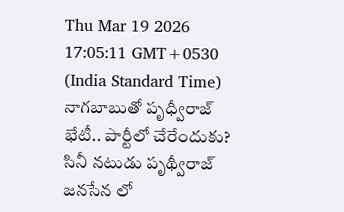Thu Mar 19 2026 17:05:11 GMT+0530 (India Standard Time)
నాగబాబుతో పృధ్వీరాజ్ భేటీ.. పార్టీలో చేరేందుకు?
సినీ నటుడు పృథ్వీరాజ్ జనసేన లో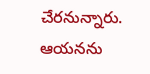చేరనున్నారు. ఆయనను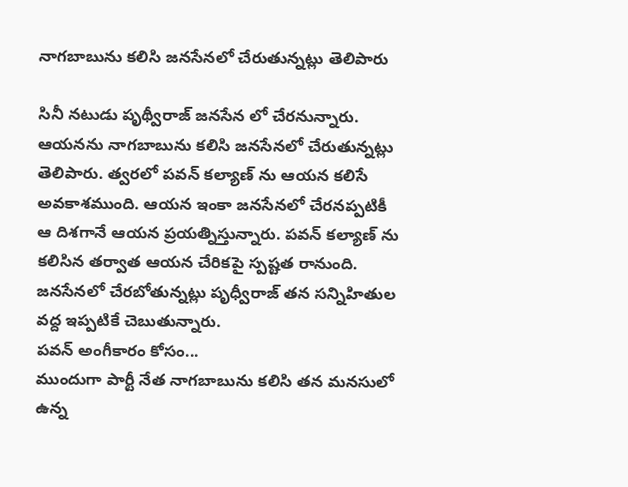నాగబాబును కలిసి జనసేనలో చేరుతున్నట్లు తెలిపారు

సినీ నటుడు పృథ్వీరాజ్ జనసేన లో చేరనున్నారు. ఆయనను నాగబాబును కలిసి జనసేనలో చేరుతున్నట్లు తెలిపారు. త్వరలో పవన్ కల్యాణ్ ను ఆయన కలిసే అవకాశముంది. ఆయన ఇంకా జనసేనలో చేరనప్పటికీ ఆ దిశగానే ఆయన ప్రయత్నిస్తున్నారు. పవన్ కల్యాణ్ ను కలిసిన తర్వాత ఆయన చేరికపై స్పష్టత రానుంది. జనసేనలో చేరబోతున్నట్లు పృధ్వీరాజ్ తన సన్నిహితుల వద్ద ఇప్పటికే చెబుతున్నారు.
పవన్ అంగీకారం కోసం...
ముందుగా పార్టీ నేత నాగబాబును కలిసి తన మనసులో ఉన్న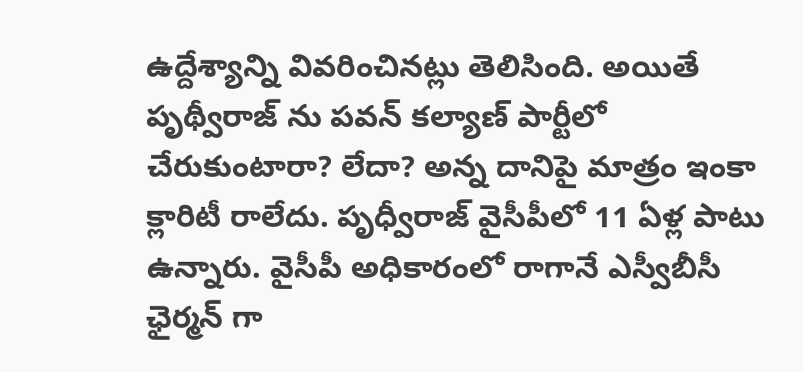ఉద్దేశ్యాన్ని వివరించినట్లు తెలిసింది. అయితే పృథ్వీరాజ్ ను పవన్ కల్యాణ్ పార్టీలో చేరుకుంటారా? లేదా? అన్న దానిపై మాత్రం ఇంకా క్లారిటీ రాలేదు. పృధ్వీరాజ్ వైసీపీలో 11 ఏళ్ల పాటు ఉన్నారు. వైసీపీ అధికారంలో రాగానే ఎస్వీబీసీ ఛైర్మన్ గా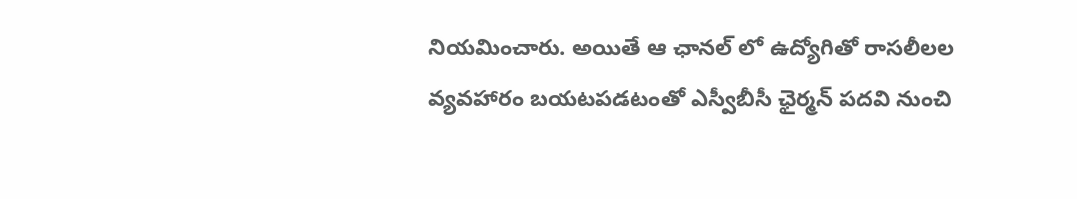నియమించారు. అయితే ఆ ఛానల్ లో ఉద్యోగితో రాసలీలల వ్యవహారం బయటపడటంతో ఎస్వీబీసీ ఛైర్మన్ పదవి నుంచి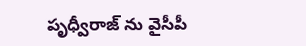పృధ్వీరాజ్ ను వైసీపీ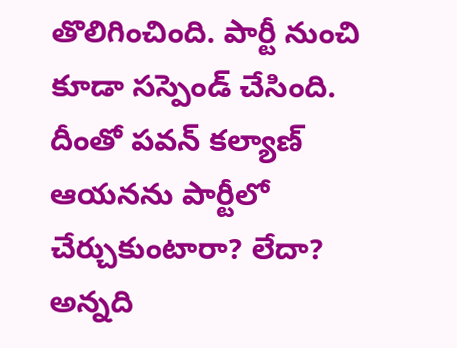తొలిగించింది. పార్టీ నుంచి కూడా సస్పెండ్ చేసింది. దీంతో పవన్ కల్యాణ్ ఆయనను పార్టీలో చేర్చుకుంటారా? లేదా? అన్నది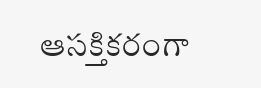ఆసక్తికరంగా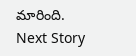మారింది.
Next Story